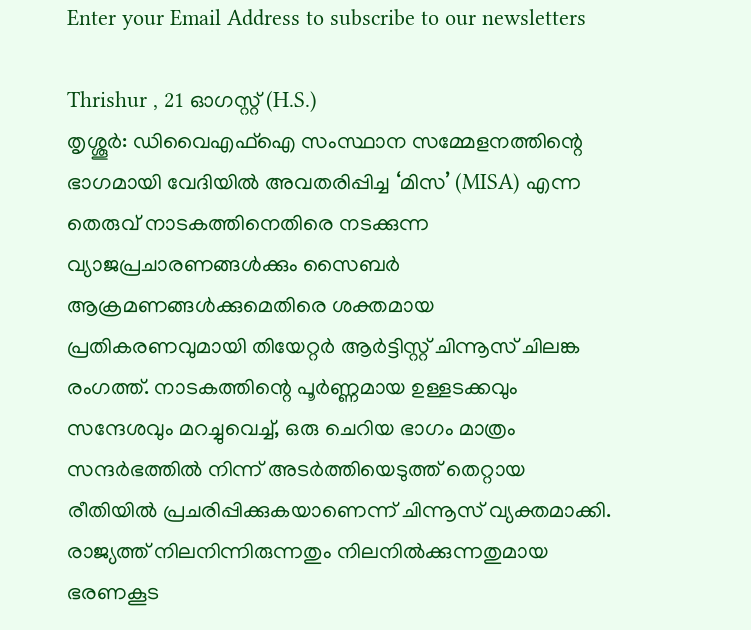Enter your Email Address to subscribe to our newsletters

Thrishur , 21 ഓഗസ്റ്റ് (H.S.)
തൃശ്ശൂർ: ഡിവൈഎഫ്ഐ സംസ്ഥാന സമ്മേളനത്തിന്റെ ഭാഗമായി വേദിയിൽ അവതരിപ്പിച്ച ‘മിസ’ (MISA) എന്ന തെരുവ് നാടകത്തിനെതിരെ നടക്കുന്ന വ്യാജപ്രചാരണങ്ങൾക്കും സൈബർ ആക്രമണങ്ങൾക്കുമെതിരെ ശക്തമായ പ്രതികരണവുമായി തിയേറ്റർ ആർട്ടിസ്റ്റ് ചിന്നൂസ് ചിലങ്ക രംഗത്ത്. നാടകത്തിന്റെ പൂർണ്ണമായ ഉള്ളടക്കവും സന്ദേശവും മറച്ചുവെച്ച്, ഒരു ചെറിയ ഭാഗം മാത്രം സന്ദർഭത്തിൽ നിന്ന് അടർത്തിയെടുത്ത് തെറ്റായ രീതിയിൽ പ്രചരിപ്പിക്കുകയാണെന്ന് ചിന്നൂസ് വ്യക്തമാക്കി.
രാജ്യത്ത് നിലനിന്നിരുന്നതും നിലനിൽക്കുന്നതുമായ ഭരണകൂട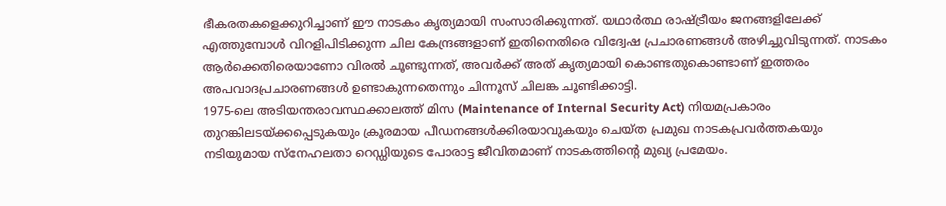ഭീകരതകളെക്കുറിച്ചാണ് ഈ നാടകം കൃത്യമായി സംസാരിക്കുന്നത്. യഥാർത്ഥ രാഷ്ട്രീയം ജനങ്ങളിലേക്ക് എത്തുമ്പോൾ വിറളിപിടിക്കുന്ന ചില കേന്ദ്രങ്ങളാണ് ഇതിനെതിരെ വിദ്വേഷ പ്രചാരണങ്ങൾ അഴിച്ചുവിടുന്നത്. നാടകം ആർക്കെതിരെയാണോ വിരൽ ചൂണ്ടുന്നത്, അവർക്ക് അത് കൃത്യമായി കൊണ്ടതുകൊണ്ടാണ് ഇത്തരം അപവാദപ്രചാരണങ്ങൾ ഉണ്ടാകുന്നതെന്നും ചിന്നൂസ് ചിലങ്ക ചൂണ്ടിക്കാട്ടി.
1975-ലെ അടിയന്തരാവസ്ഥക്കാലത്ത് മിസ (Maintenance of Internal Security Act) നിയമപ്രകാരം തുറങ്കിലടയ്ക്കപ്പെടുകയും ക്രൂരമായ പീഡനങ്ങൾക്കിരയാവുകയും ചെയ്ത പ്രമുഖ നാടകപ്രവർത്തകയും നടിയുമായ സ്നേഹലതാ റെഡ്ഡിയുടെ പോരാട്ട ജീവിതമാണ് നാടകത്തിന്റെ മുഖ്യ പ്രമേയം.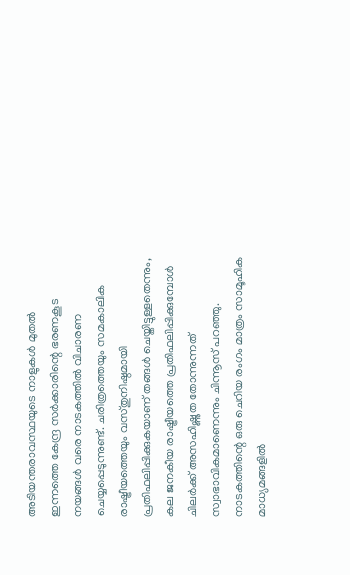അടിയന്തരാവസ്ഥയുടെ നാളുകൾ മുതൽ ഇന്നത്തെ കേന്ദ്ര സർക്കാരിന്റെ ഭരണകൂട നയങ്ങൾ വരെ നാടകത്തിൽ വിചാരണ ചെയ്യപ്പെടുന്നുണ്ട്. ചരിത്രത്തെയും സമകാലിക രാഷ്ട്രീയത്തെയും വസ്തുനിഷ്ഠമായി പ്രതിഫലിപ്പിക്കുകയാണ് തങ്ങൾ ചെയ്തിട്ടുള്ളതെന്നും, കല ജനകീയ രാഷ്ട്രീയത്തെ പ്രതിഫലിപ്പിക്കുമ്പോൾ ചിലർക്ക് അസഹിഷ്ണുത തോന്നുന്നത് സ്വാഭാവികമാണെന്നും ചിന്നൂസ് പറഞ്ഞു.
നാടകത്തിന്റെ ഒരു ചെറിയ രംഗം മാത്രം സാമൂഹിക മാധ്യമങ്ങളിൽ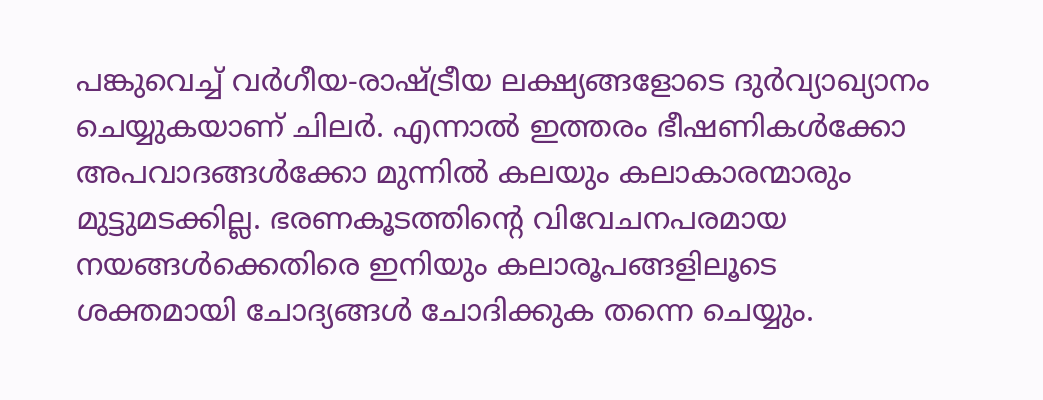പങ്കുവെച്ച് വർഗീയ-രാഷ്ട്രീയ ലക്ഷ്യങ്ങളോടെ ദുർവ്യാഖ്യാനം ചെയ്യുകയാണ് ചിലർ. എന്നാൽ ഇത്തരം ഭീഷണികൾക്കോ അപവാദങ്ങൾക്കോ മുന്നിൽ കലയും കലാകാരന്മാരും മുട്ടുമടക്കില്ല. ഭരണകൂടത്തിന്റെ വിവേചനപരമായ നയങ്ങൾക്കെതിരെ ഇനിയും കലാരൂപങ്ങളിലൂടെ ശക്തമായി ചോദ്യങ്ങൾ ചോദിക്കുക തന്നെ ചെയ്യും.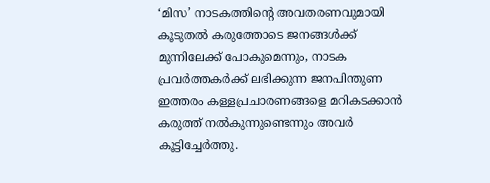‘മിസ’ നാടകത്തിന്റെ അവതരണവുമായി കൂടുതൽ കരുത്തോടെ ജനങ്ങൾക്ക് മുന്നിലേക്ക് പോകുമെന്നും, നാടക പ്രവർത്തകർക്ക് ലഭിക്കുന്ന ജനപിന്തുണ ഇത്തരം കള്ളപ്രചാരണങ്ങളെ മറികടക്കാൻ കരുത്ത് നൽകുന്നുണ്ടെന്നും അവർ കൂട്ടിച്ചേർത്തു.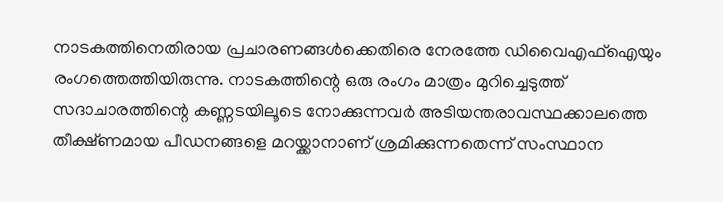നാടകത്തിനെതിരായ പ്രചാരണങ്ങൾക്കെതിരെ നേരത്തേ ഡിവൈഎഫ്ഐയും രംഗത്തെത്തിയിരുന്നു. നാടകത്തിന്റെ ഒരു രംഗം മാത്രം മുറിച്ചെടുത്ത് സദാചാരത്തിന്റെ കണ്ണടയിലൂടെ നോക്കുന്നവർ അടിയന്തരാവസ്ഥക്കാലത്തെ തീക്ഷ്ണമായ പീഡനങ്ങളെ മറയ്ക്കാനാണ് ശ്രമിക്കുന്നതെന്ന് സംസ്ഥാന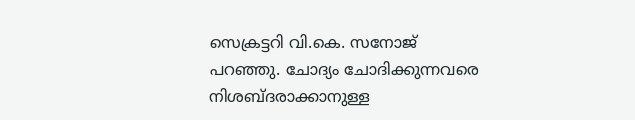സെക്രട്ടറി വി.കെ. സനോജ് പറഞ്ഞു. ചോദ്യം ചോദിക്കുന്നവരെ നിശബ്ദരാക്കാനുള്ള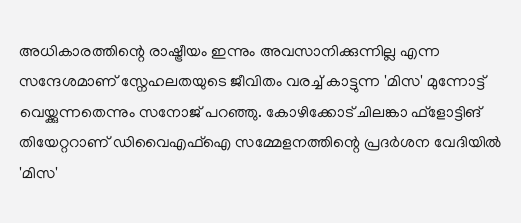അധികാരത്തിന്റെ രാഷ്ട്രീയം ഇന്നും അവസാനിക്കുന്നില്ല എന്ന സന്ദേശമാണ് സ്നേഹലതയുടെ ജീവിതം വരച്ച് കാട്ടുന്ന 'മിസ' മുന്നോട്ട് വെയ്ക്കുന്നതെന്നും സനോജ് പറഞ്ഞു. കോഴിക്കോട് ചിലങ്കാ ഫ്ളോട്ടിങ് തിയേറ്ററാണ് ഡിവൈഎഫ്ഐ സമ്മേളനത്തിന്റെ പ്രദർശന വേദിയിൽ 'മിസ'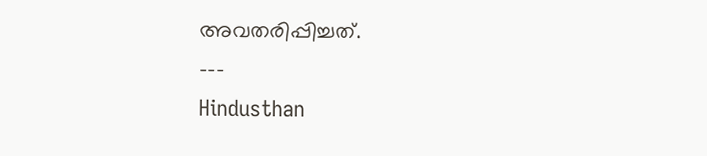അവതരിപ്പിച്ചത്.
---
Hindusthan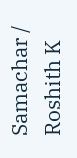Samachar / Roshith K